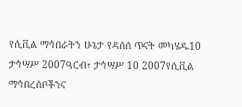የሲቪል ማኅበራትን ሁኔታ የዳሰሰ ጥናት መካሄዱ10 ታኅሣሥ 2007ዓርብ፣ ታኅሣሥ 10 2007የሲቪል ማኅበረሰቦችንና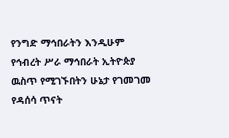የንግድ ማኅበራትን እንዲሁም የኅብረት ሥራ ማኅበራት ኢትዮጵያ ዉስጥ የሚገኙበትን ሁኔታ የገመገመ የዳሰሳ ጥናት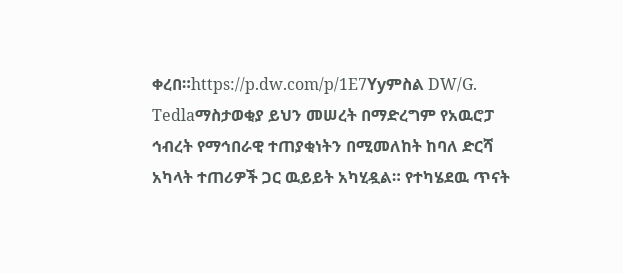ቀረበ።https://p.dw.com/p/1E7Yyምስል DW/G. Tedlaማስታወቂያ ይህን መሠረት በማድረግም የአዉሮፓ ኅብረት የማኅበራዊ ተጠያቂነትን በሚመለከት ከባለ ድርሻ አካላት ተጠሪዎች ጋር ዉይይት አካሂዷል። የተካሄደዉ ጥናት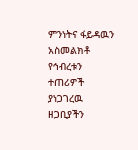ምንነትና ፋይዳዉን አስመልክቶ የኅብረቱን ተጠሪዎች ያነጋገረዉ ዘጋቢያችን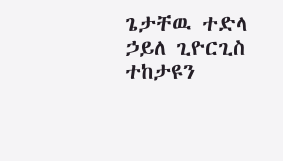ጌታቸዉ ተድላ ኃይለ ጊዮርጊስ ተከታዩን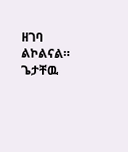ዘገባ ልኮልናል። ጌታቸዉ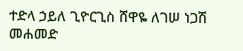ተድላ ኃይለ ጊዮርጊስ ሸዋዬ ለገሠ ነጋሽ መሐመድ